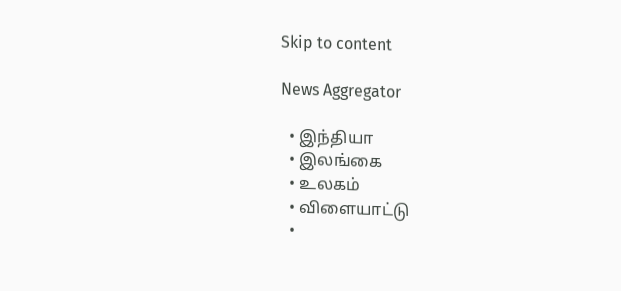Skip to content

News Aggregator

  • இந்தியா
  • இலங்கை
  • உலகம்
  • விளையாட்டு
  •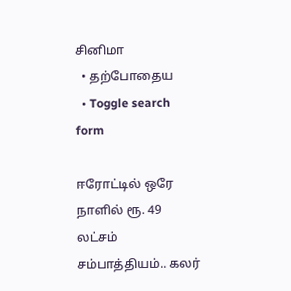சினிமா
  • தற்போதைய
  • Toggle search form

ஈரோட்டில் ஒரே நாளில் ரூ. 49 லட்சம் சம்பாத்தியம்.. கலர்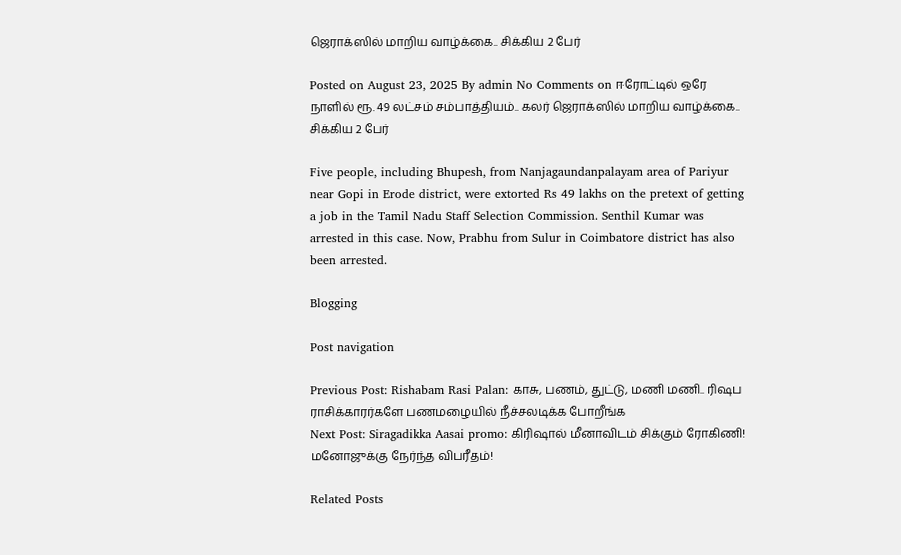ஜெராக்ஸில் மாறிய வாழ்க்கை.. சிக்கிய 2 பேர்

Posted on August 23, 2025 By admin No Comments on ஈரோட்டில் ஒரே நாளில் ரூ. 49 லட்சம் சம்பாத்தியம்.. கலர் ஜெராக்ஸில் மாறிய வாழ்க்கை.. சிக்கிய 2 பேர்

Five people, including Bhupesh, from Nanjagaundanpalayam area of Pariyur near Gopi in Erode district, were extorted Rs 49 lakhs on the pretext of getting a job in the Tamil Nadu Staff Selection Commission. Senthil Kumar was arrested in this case. Now, Prabhu from Sulur in Coimbatore district has also been arrested.

Blogging

Post navigation

Previous Post: Rishabam Rasi Palan: காசு, பணம், துட்டு, மணி மணி.. ரிஷப ராசிக்காரர்களே பணமழையில் நீச்சலடிக்க போறீங்க
Next Post: Siragadikka Aasai promo: கிரிஷால் மீனாவிடம் சிக்கும் ரோகிணி! மனோஜுக்கு நேர்ந்த விபரீதம்!

Related Posts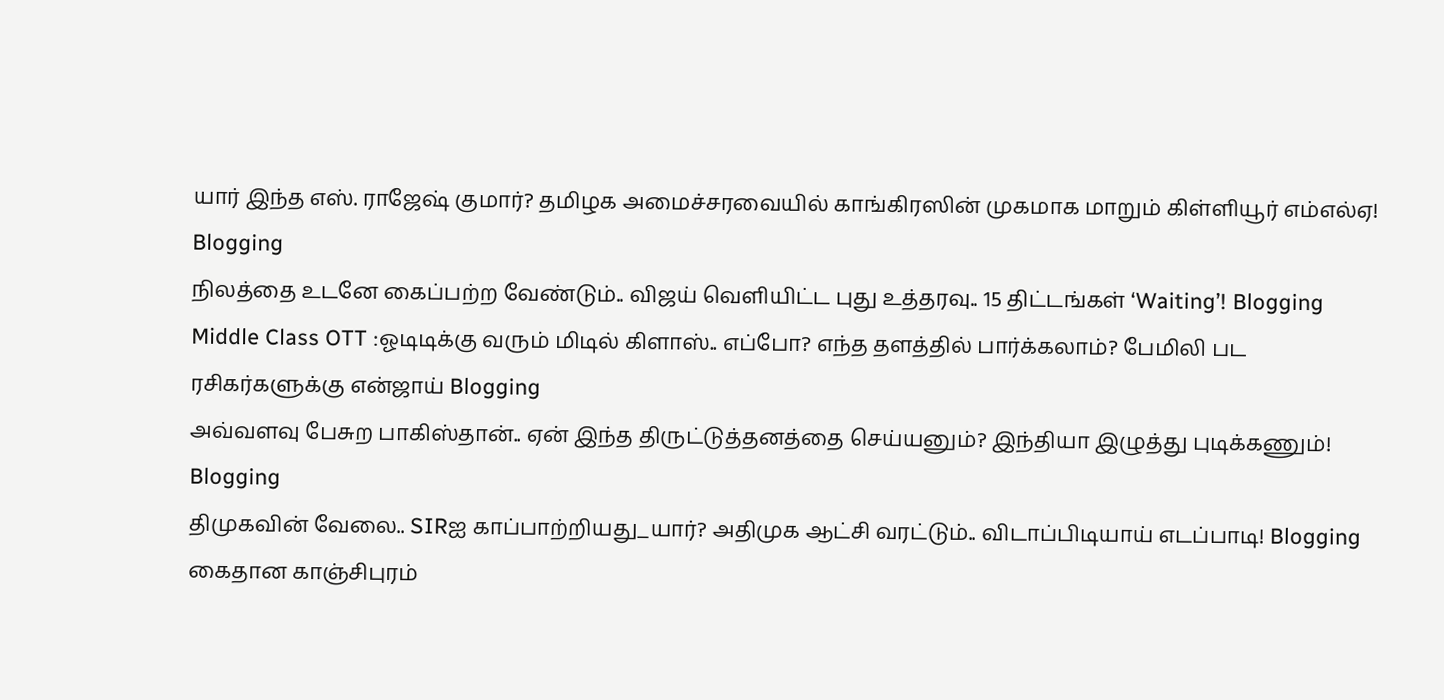யார் இந்த எஸ். ராஜேஷ் குமார்? தமிழக அமைச்சரவையில் காங்கிரஸின் முகமாக மாறும் கிள்ளியூர் எம்எல்ஏ! Blogging
நிலத்தை உடனே கைப்பற்ற வேண்டும்.. விஜய் வெளியிட்ட புது உத்தரவு.. 15 திட்டங்கள் ‘Waiting’! Blogging
Middle Class OTT :ஓடிடிக்கு வரும் மிடில் கிளாஸ்.. எப்போ? எந்த தளத்தில் பார்க்கலாம்? பேமிலி பட ரசிகர்களுக்கு என்ஜாய் Blogging
அவ்வளவு பேசுற பாகிஸ்தான்.. ஏன் இந்த திருட்டுத்தனத்தை செய்யனும்? இந்தியா இழுத்து புடிக்கணும்! Blogging
திமுகவின் வேலை.. SIRஐ காப்பாற்றியது_யார்? அதிமுக ஆட்சி வரட்டும்.. விடாப்பிடியாய் எடப்பாடி! Blogging
கைதான காஞ்சிபுரம்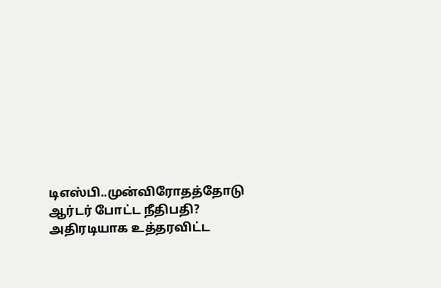டிஎஸ்பி..முன்விரோதத்தோடு ஆர்டர் போட்ட நீதிபதி? அதிரடியாக உத்தரவிட்ட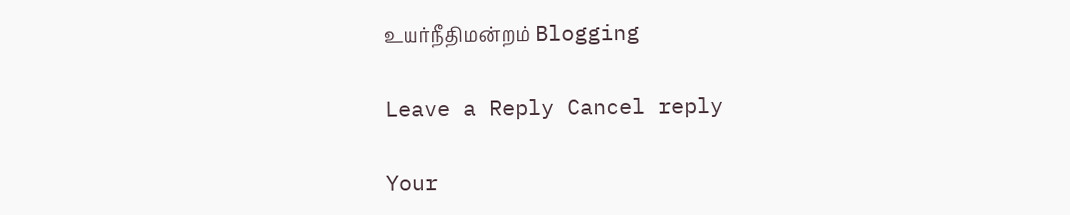உயர்நீதிமன்றம் Blogging

Leave a Reply Cancel reply

Your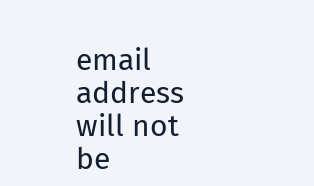email address will not be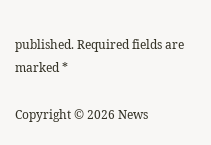published. Required fields are marked *

Copyright © 2026 News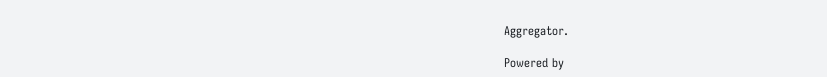Aggregator.

Powered by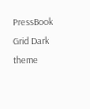PressBook Grid Dark theme